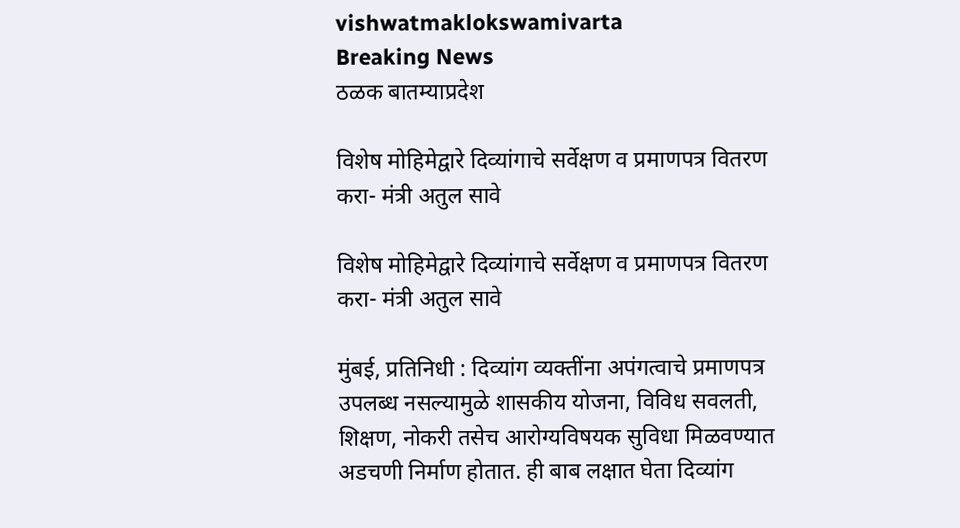vishwatmaklokswamivarta
Breaking News
ठळक बातम्याप्रदेश

विशेष मोहिमेद्वारे दिव्यांगाचे सर्वेक्षण व प्रमाणपत्र वितरण करा- मंत्री अतुल सावे

विशेष मोहिमेद्वारे दिव्यांगाचे सर्वेक्षण व प्रमाणपत्र वितरण करा- मंत्री अतुल सावे

मुंबई, प्रतिनिधी : दिव्यांग व्यक्तींना अपंगत्वाचे प्रमाणपत्र उपलब्ध नसल्यामुळे शासकीय योजना, विविध सवलती, शिक्षण, नोकरी तसेच आरोग्यविषयक सुविधा मिळवण्यात अडचणी निर्माण होतात. ही बाब लक्षात घेता दिव्यांग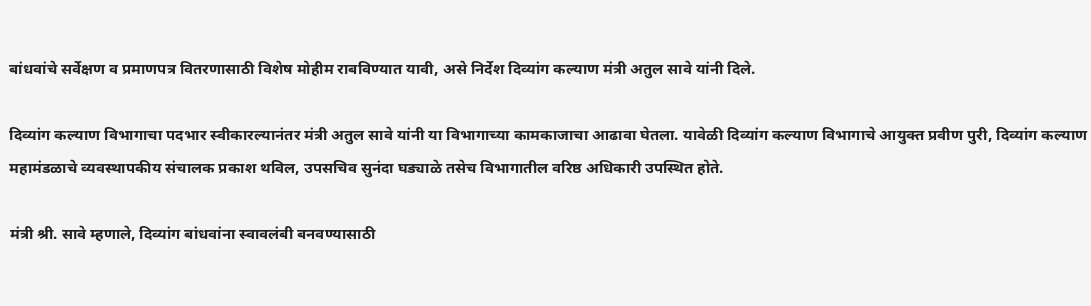बांधवांचे सर्वेक्षण व प्रमाणपत्र वितरणासाठी विशेष मोहीम राबविण्यात यावी, असे निर्देश दिव्यांग कल्याण मंत्री अतुल सावे यांनी दिले.

दिव्यांग कल्याण विभागाचा पदभार स्वीकारल्यानंतर मंत्री अतुल सावे यांनी या विभागाच्या कामकाजाचा आढावा घेतला. यावेळी दिव्यांग कल्याण विभागाचे आयुक्त प्रवीण पुरी, दिव्यांग कल्याण महामंडळाचे व्यवस्थापकीय संचालक प्रकाश थविल, उपसचिव सुनंदा घड्याळे तसेच विभागातील वरिष्ठ अधिकारी उपस्थित होते.

मंत्री श्री. सावे म्हणाले, दिव्यांग बांधवांना स्वावलंबी बनवण्यासाठी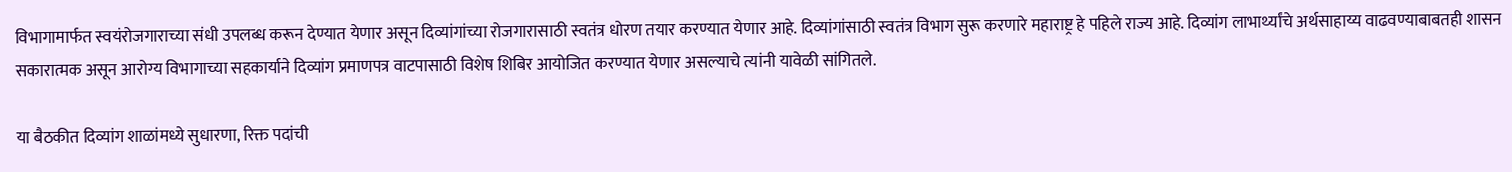विभागामार्फत स्वयंरोजगाराच्या संधी उपलब्ध करून देण्यात येणार असून दिव्यांगांच्या रोजगारासाठी स्वतंत्र धोरण तयार करण्यात येणार आहे. दिव्यांगांसाठी स्वतंत्र विभाग सुरू करणारे महाराष्ट्र हे पहिले राज्य आहे. दिव्यांग लाभार्थ्यांचे अर्थसाहाय्य वाढवण्याबाबतही शासन सकारात्मक असून आरोग्य विभागाच्या सहकार्याने दिव्यांग प्रमाणपत्र वाटपासाठी विशेष शिबिर आयोजित करण्यात येणार असल्याचे त्यांनी यावेळी सांगितले.

या बैठकीत दिव्यांग शाळांमध्ये सुधारणा, रिक्त पदांची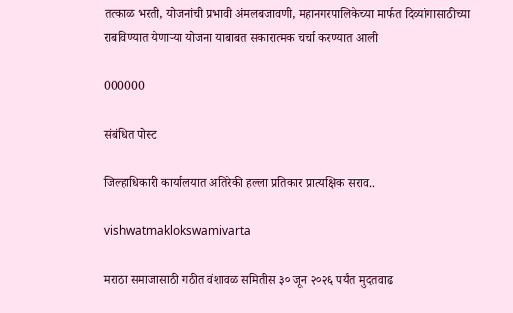तत्काळ भरती, योजनांची प्रभावी अंमलबजावणी, महानगरपालिकेच्या मार्फत दिव्यांगासाठीच्या राबविण्यात येणाऱ्या योजना याबाबत सकारात्मक चर्चा करण्यात आली

000000

संबंधित पोस्ट

जिल्हाधिकारी कार्यालयात अतिरेकी हल्ला प्रतिकार प्रात्यक्षिक सराव..

vishwatmaklokswamivarta

मराठा समाजासाठी गठीत वंशावळ समितीस ३० जून २०२६ पर्यंत मुदतवाढ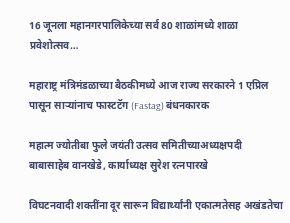16 जूनला महानगरपालिकेच्या सर्व 80 शाळांमध्ये शाळा प्रवेशोत्सव…

महाराष्ट्र मंत्रिमंडळाच्या बैठकीमध्ये आज राज्य सरकारने 1 एप्रिल पासून सार्‍यांनाच फास्टटॅग (Fastag) बंधनकारक

महात्म ज्योतीबा फुले जयंती उत्सव समितीच्याअध्यक्षपदी बाबासाहेब वानखेडे, कार्याध्यक्ष सुरेश रत्नपारखे

विघटनवादी शक्तींना दूर सारून विद्यार्थ्यांनी एकात्मतेसह अखंडतेचा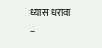ध्यास धरावा –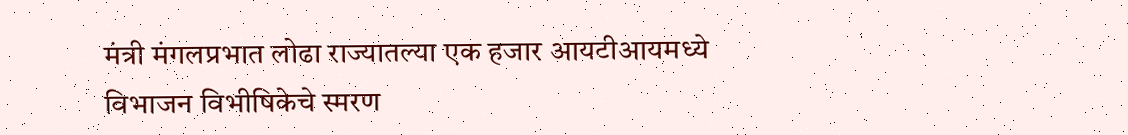मंत्री मंगलप्रभात लोढा राज्यातल्या एक हजार आयटीआयमध्ये विभाजन विभीषिकेचे स्मरण